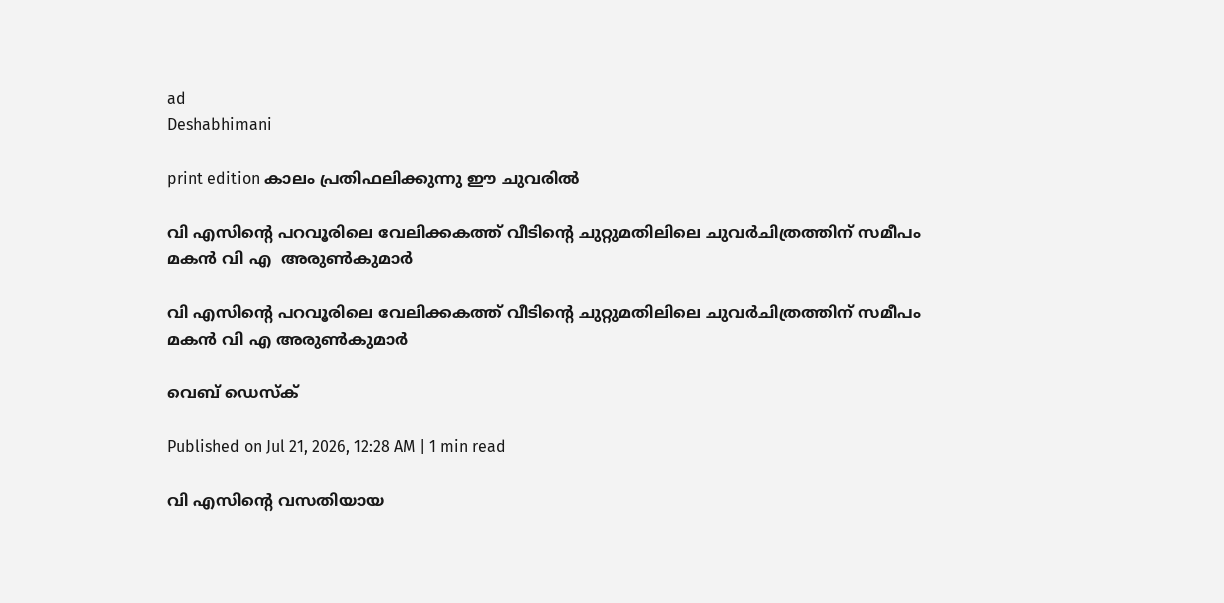ad
Deshabhimani

print edition കാലം പ്രതിഫലിക്കുന്നു ഇ‍ൗ ചുവരിൽ

വി എസിന്റെ പറവൂരിലെ വേലിക്കകത്ത് വീടിന്റെ ചുറ്റുമതിലിലെ ചുവർചിത്രത്തിന് സമീപം
മകൻ വി എ  അരുൺകുമാർ

വി എസിന്റെ പറവൂരിലെ വേലിക്കകത്ത് വീടിന്റെ ചുറ്റുമതിലിലെ ചുവർചിത്രത്തിന് സമീപം
മകൻ വി എ അരുൺകുമാർ

വെബ് ഡെസ്ക്

Published on Jul 21, 2026, 12:28 AM | 1 min read

വി എസിന്റെ വസതിയായ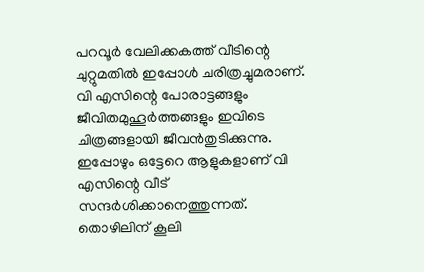പറവൂർ വേലിക്കകത്ത്‌ വീടിന്റെ ചുറ്റുമതിൽ ഇപ്പോൾ ചരിത്രച്ചുമരാണ്‌. വി എസിന്റെ പോരാട്ടങ്ങളും ജീവിതമുഹൂർത്തങ്ങളും ഇവിടെ ചിത്രങ്ങളായി ജീവൻതുടിക്കുന്നു. ഇപ്പോഴും ഒട്ടേറെ ആളുകളാണ്‌ വി എസിന്റെ വീട്‌ സന്ദർശിക്കാനെത്തുന്നത്‌. തൊഴിലിന് കൂലി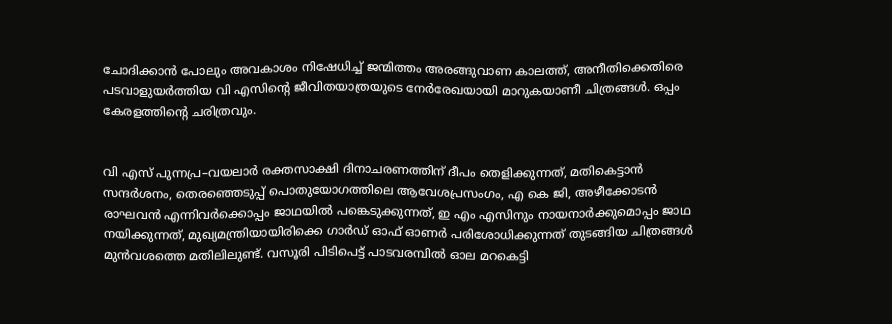ചോദിക്കാൻ പോലും അവകാശം നിഷേധിച്ച്‌ ജന്മിത്തം അരങ്ങുവാണ കാലത്ത്, അനീതിക്കെതിരെ പടവാളുയർത്തിയ വി എസിന്റെ ജീവിതയാത്രയുടെ നേർരേഖയായി മാറുകയാണീ ചിത്രങ്ങൾ. ഒപ്പം കേരളത്തിന്റെ ചരിത്രവും.


വി എസ്‌ പുന്നപ്ര–വയലാർ രക്തസാക്ഷി ദിനാചരണത്തിന് ദീപം തെളിക്കുന്നത്, മതികെട്ടാൻ സന്ദർശനം, തെരഞ്ഞെടുപ്പ് പൊതുയോഗത്തിലെ ആവേശപ്രസംഗം, എ കെ ജി, അഴീക്കോടൻ രാഘവൻ എന്നിവർക്കൊപ്പം ജാഥയിൽ പങ്കെടുക്കുന്നത്‌, ഇ എം എസിനും നായനാർക്കുമൊപ്പം ജാഥ നയിക്കുന്നത്‌, മുഖ്യമന്ത്രിയായിരിക്കെ ഗാർഡ്‌ ഓഫ്‌ ഓണർ പരിശോധിക്കുന്നത്‌ തുടങ്ങിയ ചിത്രങ്ങൾ മുൻവശത്തെ മതിലിലുണ്ട്‌. വസൂരി പിടിപെട്ട് പാടവരമ്പിൽ ഓല മറകെട്ടി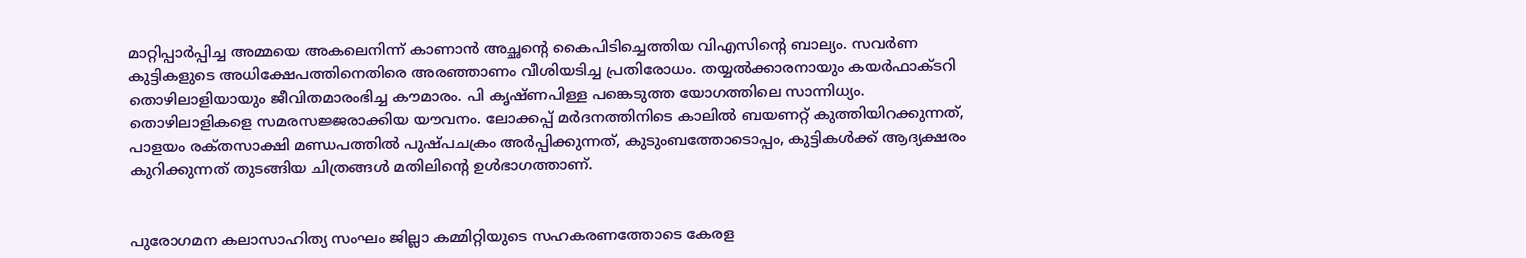മാറ്റിപ്പാർപ്പിച്ച അമ്മയെ അകലെനിന്ന്‌ കാണാൻ അച്ഛന്റെ കൈപിടിച്ചെത്തിയ വിഎസിന്റെ ബാല്യം. സവർണ കുട്ടികളുടെ അധിക്ഷേപത്തിനെതിരെ അരഞ്ഞാണം വീശിയടിച്ച പ്രതിരോധം. തയ്യൽക്കാരനായും കയർഫാക്‌ടറി തൊഴിലാളിയായും ജീവിതമാരംഭിച്ച ക‍ൗമാരം. പി കൃഷ്‌ണപിള്ള പങ്കെടുത്ത യോഗത്തിലെ സാന്നിധ്യം. തൊഴിലാളികളെ സമരസജ്ജരാക്കിയ യൗവനം. ലോക്കപ്പ് മർദനത്തിനിടെ കാലിൽ ബയണറ്റ് കുത്തിയിറക്കുന്നത്‌, പാളയം രക്‌തസാക്ഷി മണ്ഡപത്തിൽ പുഷ്‌പചക്രം അർപ്പിക്കുന്നത്‌, കുടുംബത്തോടൊപ്പം, കുട്ടികൾക്ക്‌ ആദ്യക്ഷരം കുറിക്കുന്നത്‌ തുടങ്ങിയ ചിത്രങ്ങൾ മതിലിന്റെ ഉൾഭാഗത്താണ്‌.


പുരോഗമന കലാസാഹിത്യ സംഘം ജില്ലാ കമ്മിറ്റിയുടെ സഹകരണത്തോടെ കേരള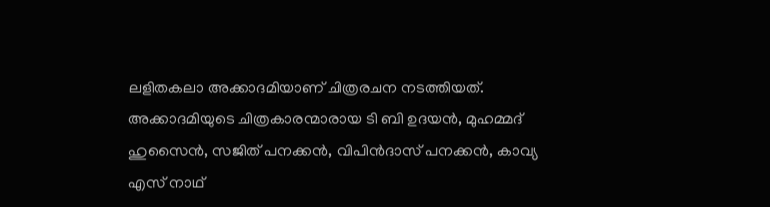ലളിതകലാ അക്കാദമിയാണ്‌ ചിത്രരചന നടത്തിയത്‌. അക്കാദമിയുടെ ചിത്രകാരന്മാരായ ടി ബി ഉദയൻ, മുഹമ്മദ്‌ ഹുസൈൻ, സജിത്‌ പനക്കൻ, വിപിൻദാസ്‌ പനക്കൻ, കാവ്യ എസ് നാഥ്‌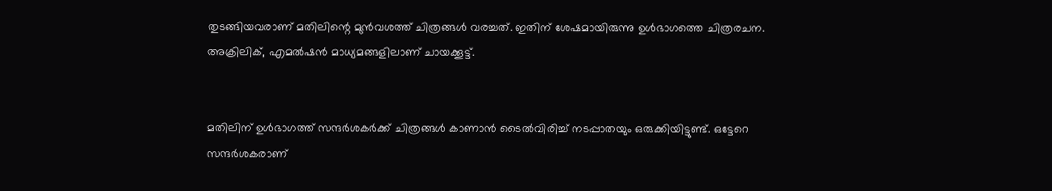തുടങ്ങിയവരാണ്‌ മതിലിന്റെ മുൻവശത്ത്‌ ചിത്രങ്ങൾ വരച്ചത്‌. ഇതിന്‌ ശേഷമായിരുന്നു ഉൾഭാഗത്തെ ചിത്രരചന. അക്രിലിക്‌, എമൽഷൻ മാധ്യമങ്ങളിലാണ്‌ ചായക്കൂട്ട്‌.


മതിലിന്‌ ഉൾഭാഗത്ത്‌ സന്ദർശകർക്ക്‌ ചിത്രങ്ങൾ കാണാൻ ടൈൽവിരിച്ച്‌ നടപ്പാതയും ഒരുക്കിയിട്ടുണ്ട്‌. ഒട്ടേറെ സന്ദർശകരാണ്‌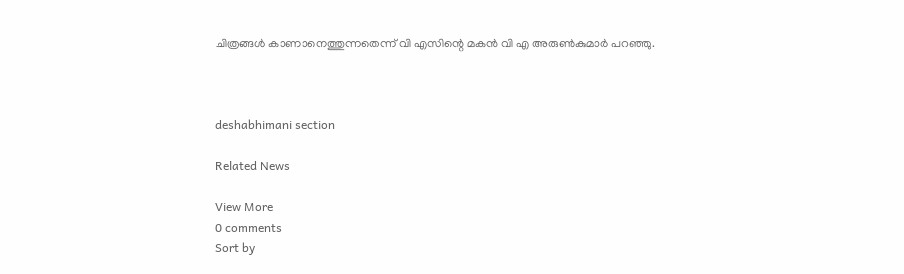ചിത്രങ്ങൾ കാണാനെത്തുന്നതെന്ന്‌ വി എസിന്റെ മകൻ വി എ അരുൺകുമാർ പറഞ്ഞു.



deshabhimani section

Related News

View More
0 comments
Sort by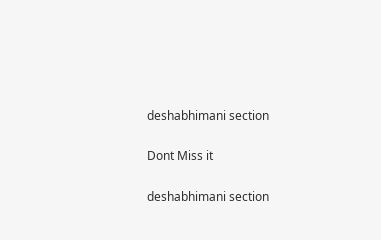deshabhimani section

Dont Miss it

deshabhimani section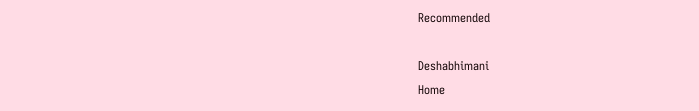Recommended

Deshabhimani
Home